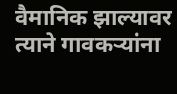वैमानिक झाल्यावर त्याने गावकऱ्यांना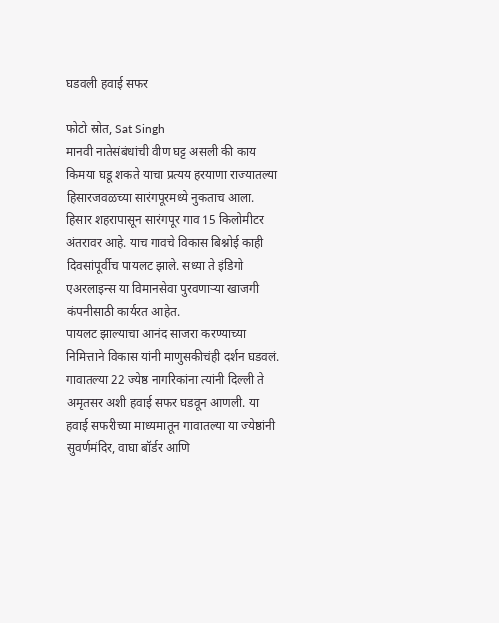घडवली हवाई सफर

फोटो स्रोत, Sat Singh
मानवी नातेसंबंधांची वीण घट्ट असली की काय किमया घडू शकते याचा प्रत्यय हरयाणा राज्यातल्या हिसारजवळच्या सारंगपूरमध्ये नुकताच आला.
हिसार शहरापासून सारंगपूर गाव 15 किलोमीटर अंतरावर आहे. याच गावचे विकास बिश्नोई काही दिवसांपूर्वीच पायलट झाले. सध्या ते इंडिगो एअरलाइन्स या विमानसेवा पुरवणाऱ्या खाजगी कंपनीसाठी कार्यरत आहेत.
पायलट झाल्याचा आनंद साजरा करण्याच्या निमित्ताने विकास यांनी माणुसकीचंही दर्शन घडवलं. गावातल्या 22 ज्येष्ठ नागरिकांना त्यांनी दिल्ली ते अमृतसर अशी हवाई सफर घडवून आणली. या हवाई सफरीच्या माध्यमातून गावातल्या या ज्येष्ठांनी सुवर्णमंदिर, वाघा बॉर्डर आणि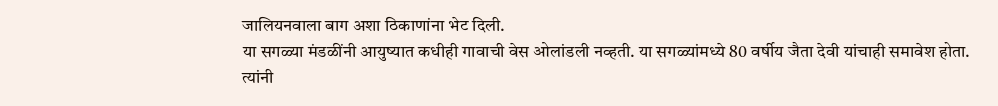जालियनवाला बाग अशा ठिकाणांना भेट दिली.
या सगळ्या मंडळींनी आयुष्यात कधीही गावाची वेस ओलांडली नव्हती. या सगळ्यांमध्ये 80 वर्षीय जैता देवी यांचाही समावेश होता.
त्यांनी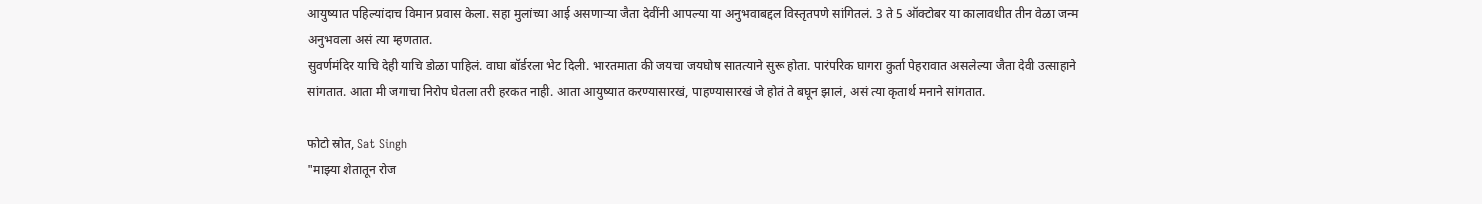आयुष्यात पहिल्यांदाच विमान प्रवास केला. सहा मुलांच्या आई असणाऱ्या जैता देवींनी आपल्या या अनुभवाबद्दल विस्तृतपणे सांगितलं. 3 ते 5 ऑक्टोबर या कालावधीत तीन वेळा जन्म अनुभवला असं त्या म्हणतात.
सुवर्णमंदिर याचि देही याचि डोळा पाहिलं. वाघा बॉर्डरला भेट दिली. भारतमाता की जयचा जयघोष सातत्याने सुरू होता. पारंपरिक घागरा कुर्ता पेहरावात असलेल्या जैता देवी उत्साहाने सांगतात. आता मी जगाचा निरोप घेतला तरी हरकत नाही. आता आयुष्यात करण्यासारखं, पाहण्यासारखं जे होतं ते बघून झालं, असं त्या कृतार्थ मनाने सांगतात.

फोटो स्रोत, Sat Singh
"माझ्या शेतातून रोज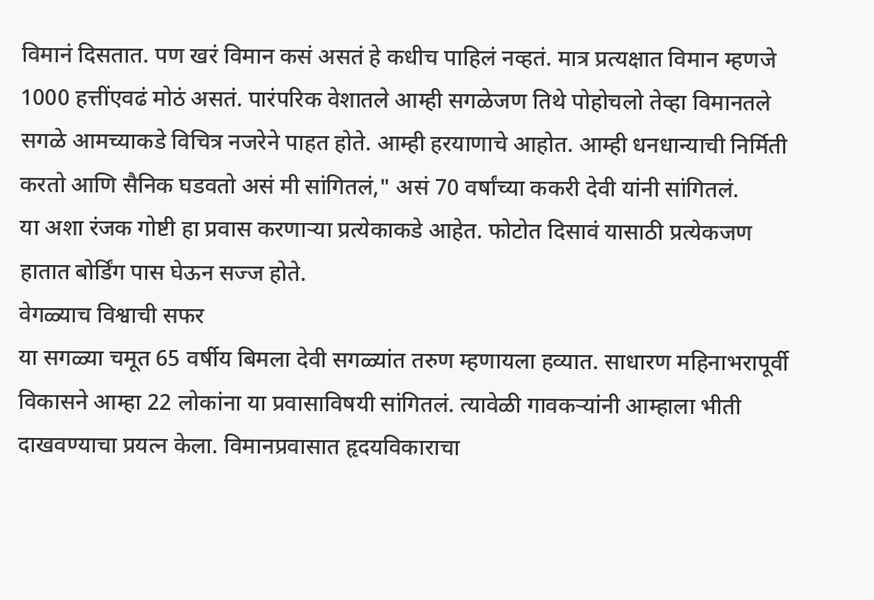विमानं दिसतात. पण खरं विमान कसं असतं हे कधीच पाहिलं नव्हतं. मात्र प्रत्यक्षात विमान म्हणजे 1000 हत्तींएवढं मोठं असतं. पारंपरिक वेशातले आम्ही सगळेजण तिथे पोहोचलो तेव्हा विमानतले सगळे आमच्याकडे विचित्र नजरेने पाहत होते. आम्ही हरयाणाचे आहोत. आम्ही धनधान्याची निर्मिती करतो आणि सैनिक घडवतो असं मी सांगितलं," असं 70 वर्षांच्या ककरी देवी यांनी सांगितलं.
या अशा रंजक गोष्टी हा प्रवास करणाऱ्या प्रत्येकाकडे आहेत. फोटोत दिसावं यासाठी प्रत्येकजण हातात बोर्डिंग पास घेऊन सज्ज होते.
वेगळ्याच विश्वाची सफर
या सगळ्या चमूत 65 वर्षीय बिमला देवी सगळ्यांत तरुण म्हणायला हव्यात. साधारण महिनाभरापूर्वी विकासने आम्हा 22 लोकांना या प्रवासाविषयी सांगितलं. त्यावेळी गावकऱ्यांनी आम्हाला भीती दाखवण्याचा प्रयत्न केला. विमानप्रवासात हृदयविकाराचा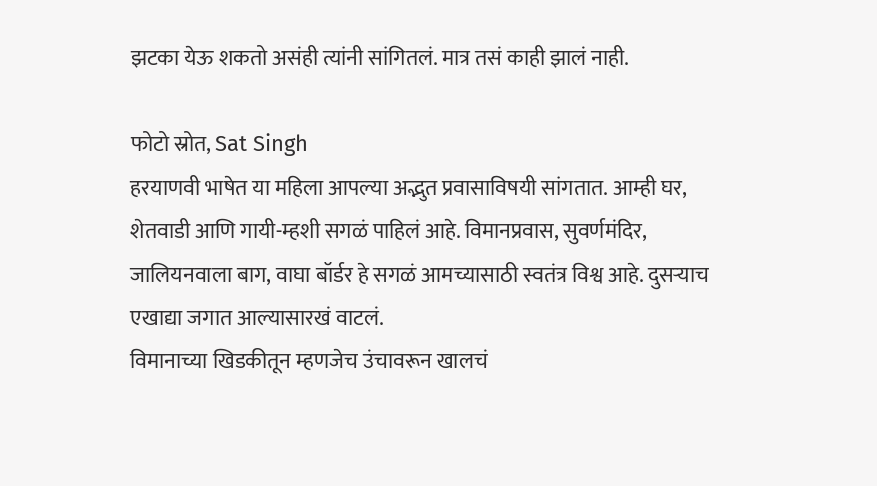झटका येऊ शकतो असंही त्यांनी सांगितलं. मात्र तसं काही झालं नाही.

फोटो स्रोत, Sat Singh
हरयाणवी भाषेत या महिला आपल्या अद्भुत प्रवासाविषयी सांगतात. आम्ही घर, शेतवाडी आणि गायी-म्हशी सगळं पाहिलं आहे. विमानप्रवास, सुवर्णमंदिर, जालियनवाला बाग, वाघा बॉर्डर हे सगळं आमच्यासाठी स्वतंत्र विश्व आहे. दुसऱ्याच एखाद्या जगात आल्यासारखं वाटलं.
विमानाच्या खिडकीतून म्हणजेच उंचावरून खालचं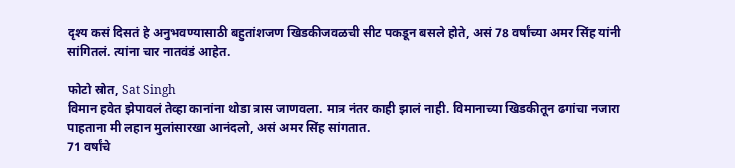दृश्य कसं दिसतं हे अनुभवण्यासाठी बहुतांशजण खिडकीजवळची सीट पकडून बसले होते, असं 78 वर्षांच्या अमर सिंह यांनी सांगितलं. त्यांना चार नातवंडं आहेत.

फोटो स्रोत, Sat Singh
विमान हवेत झेपावलं तेव्हा कानांना थोडा त्रास जाणवला. मात्र नंतर काही झालं नाही. विमानाच्या खिडकीतून ढगांचा नजारा पाहताना मी लहान मुलांसारखा आनंदलो, असं अमर सिंह सांगतात.
71 वर्षांचे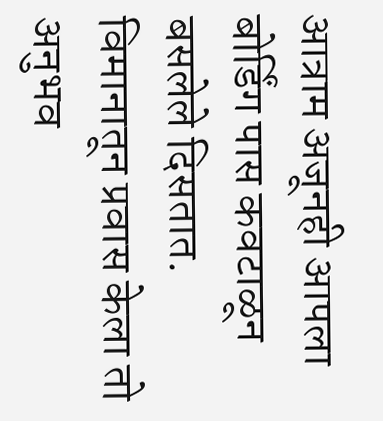आत्राम अजूनही आपला बोर्डिंग पास कवटाळून बसलेले दिसतात. विमानातून प्रवास केला तो अनुभव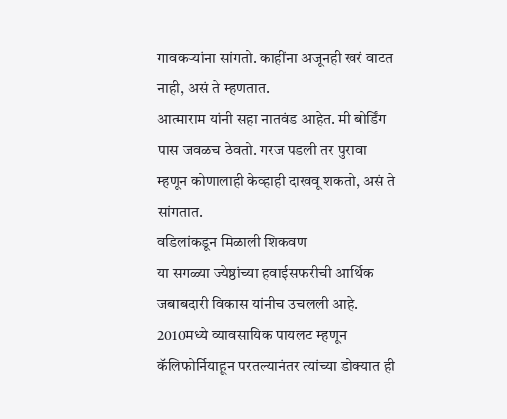गावकऱ्यांना सांगतो. काहींना अजूनही खरं वाटत नाही, असं ते म्हणतात.
आत्माराम यांनी सहा नातवंड आहेत. मी बोर्डिंग पास जवळच ठेवतो. गरज पडली तर पुरावा म्हणून कोणालाही केव्हाही दाखवू शकतो, असं ते सांगतात.
वडिलांकडून मिळाली शिकवण
या सगळ्या ज्येष्ठांच्या हवाईसफरीची आर्थिक जबाबदारी विकास यांनीच उचलली आहे. 2010मध्ये व्यावसायिक पायलट म्हणून कॅलिफोर्नियाहून परतल्यानंतर त्यांच्या डोक्यात ही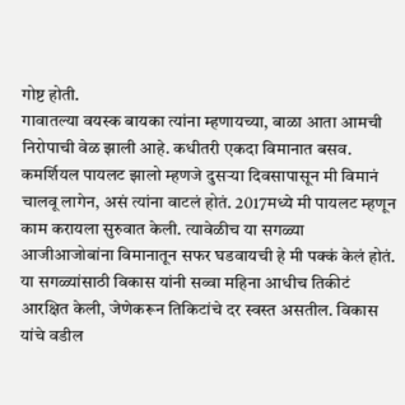गोष्ट होती.
गावातल्या वयस्क बायका त्यांना म्हणायच्या, बाळा आता आमची निरोपाची वेळ झाली आहे. कधीतरी एकदा विमानात बसव.
कमर्शियल पायलट झालो म्हणजे दुसऱ्या दिवसापासून मी विमानं चालवू लागेन, असं त्यांना वाटलं होतं. 2017मध्ये मी पायलट म्हणून काम करायला सुरुवात केली. त्यावेळीच या सगळ्या आजीआजोबांना विमानातून सफर घडवायची हे मी पक्कं केलं होतं.
या सगळ्यांसाठी विकास यांनी सव्वा महिना आधीच तिकीटं आरक्षित केली, जेणेकरून तिकिटांचे दर स्वस्त असतील. विकास यांचे वडील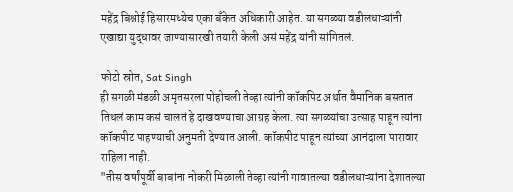महेंद्र बिश्नोई हिसारमध्येच एका बँकेत अधिकारी आहेत. या सगळ्या वडीलधाऱ्यांनी एखाद्या युद्धावर जाण्यासारखी तयारी केली असं महेंद्र यांनी सांगितलं.

फोटो स्रोत, Sat Singh
ही सगळी मंडळी अमृतसरला पोहोचली तेव्हा त्यांनी कॉकपिट अर्थात वैमानिक बसतात तिथलं काम कसं चालतं हे दाखवण्याचा आग्रह केला. त्या सगळ्यांचा उत्साह पाहून त्यांना कॉकपीट पाहण्याची अनुमती देण्यात आली. कॉकपीट पाहून त्यांच्या आनंदाला पारावार राहिला नाही.
"तीस वर्षांपूर्वी बाबांना नोकरी मिळाली तेव्हा त्यांनी गावातल्या वडीलधाऱ्यांना देशातल्या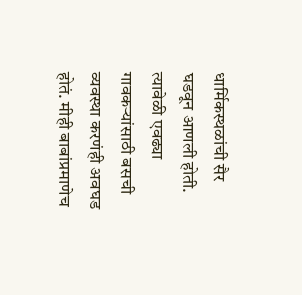धार्मिकस्थळांची सैर घडवून आणली होती. त्यावेळी एवढ्या गावकऱ्यांसाठी बसची व्यवस्था करणंही अवघड होतं. मीही बाबांप्रमाणेच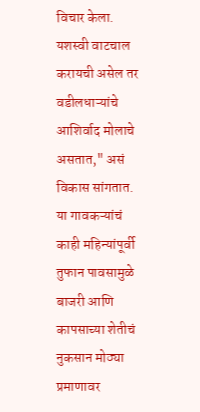विचार केला. यशस्वी वाटचाल करायची असेल तर वडीलधाऱ्यांचे आशिर्वाद मोलाचे असतात," असं विकास सांगतात.
या गावकऱ्यांचं काही महिन्यांपूर्वी तुफान पावसामुळे बाजरी आणि कापसाच्या शेतीचं नुकसान मोठ्या प्रमाणावर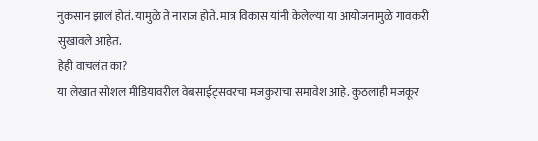नुकसान झालं होतं. यामुळे ते नाराज होते. मात्र विकास यांनी केलेल्या या आयोजनामुळे गावकरी सुखावले आहेत.
हेही वाचलंत का?
या लेखात सोशल मीडियावरील वेबसाईट्सवरचा मजकुराचा समावेश आहे. कुठलाही मजकूर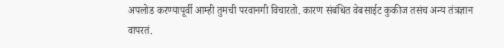अपलोड करण्यापूर्वी आम्ही तुमची परवानगी विचारतो. कारण संबंधित वेबसाईट कुकीज तसंच अन्य तंत्रज्ञान वापरतं.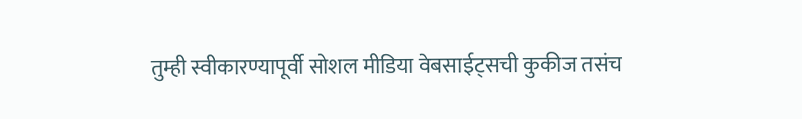तुम्ही स्वीकारण्यापूर्वी सोशल मीडिया वेबसाईट्सची कुकीज तसंच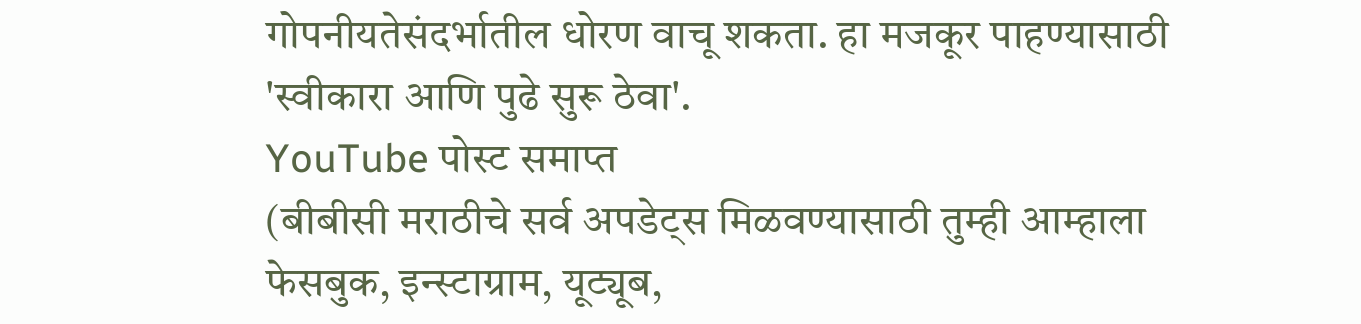गोपनीयतेसंदर्भातील धोरण वाचू शकता. हा मजकूर पाहण्यासाठी 'स्वीकारा आणि पुढे सुरू ठेवा'.
YouTube पोस्ट समाप्त
(बीबीसी मराठीचे सर्व अपडेट्स मिळवण्यासाठी तुम्ही आम्हाला फेसबुक, इन्स्टाग्राम, यूट्यूब,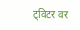ट्विटर वर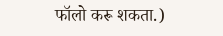फॉलो करू शकता.)